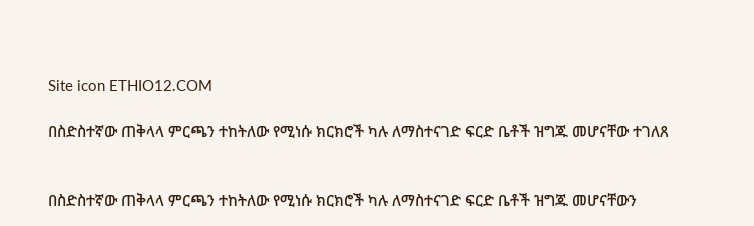Site icon ETHIO12.COM

በስድስተኛው ጠቅላላ ምርጫን ተከትለው የሚነሱ ክርክሮች ካሉ ለማስተናገድ ፍርድ ቤቶች ዝግጁ መሆናቸው ተገለጸ


በስድስተኛው ጠቅላላ ምርጫን ተከትለው የሚነሱ ክርክሮች ካሉ ለማስተናገድ ፍርድ ቤቶች ዝግጁ መሆናቸውን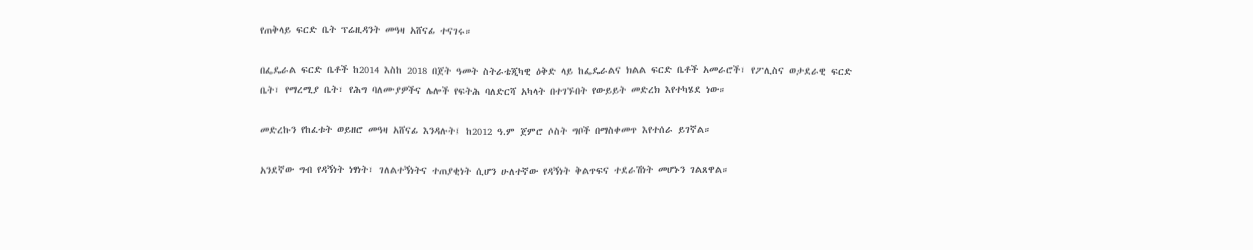የጠቅላይ ፍርድ ቤት ፕሬዚዳንት መዓዛ አሸናፊ ተናገሩ።

በፌዴራል ፍርድ ቤቶች ከ2014 እስከ 2018 በጀት ዓመት ስትራቴጂካዊ ዕቅድ ላይ ከፌዴራልና ክልል ፍርድ ቤቶች አመራሮች፣ የፖሊስና ወታደራዊ ፍርድ ቤት፣ የማረሚያ ቤት፣ የሕግ ባለሙያዎችና ሌሎች የፍትሕ ባለድርሻ አካላት በተገኙበት የውይይት መድረክ እየተካሄደ ነው።

መድረኩን የከፈቱት ወይዘሮ መዓዛ አሸናፊ እንዳሉት፤ ከ2012 ዓ.ም ጀምሮ ሶስት ግቦች በማስቀመጥ እየተሰራ ይገኛል።

አንደኛው ግብ የዳኝነት ነፃነት፣ ገለልተኝነትና ተጠያቂነት ሲሆን ሁለተኛው የዳኝነት ቅልጥፍና ተደራሽነት መሆኑን ገልጸዋል።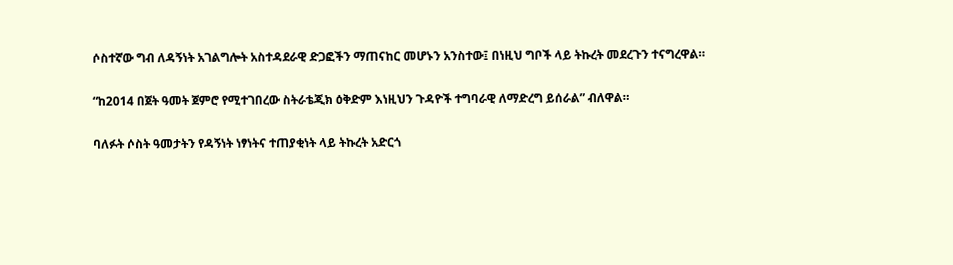ሶስተኛው ግብ ለዳኝነት አገልግሎት አስተዳደራዊ ድጋፎችን ማጠናከር መሆኑን አንስተው፤ በነዚህ ግቦች ላይ ትኩረት መደረጉን ተናግረዋል።

“ከ2014 በጀት ዓመት ጀምሮ የሚተገበረው ስትራቴጂክ ዕቅድም እነዚህን ጉዳዮች ተግባራዊ ለማድረግ ይሰራል” ብለዋል።

ባለፉት ሶስት ዓመታትን የዳኝነት ነፃነትና ተጠያቂነት ላይ ትኩረት አድርጎ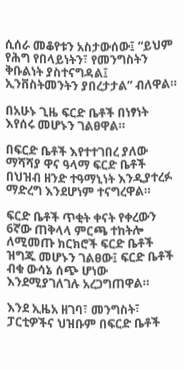ሲሰራ መቆየቱን አስታውሰው፤ “ይህም የሕግ የበላይነትን፣ የመንግስትን ቅቡልነት ያስተናግዳል፤ ኢንቨስትመንትን ያበረታታል” ብለዋል።

በአሁኑ ጊዜ ፍርድ ቤቶች በነፃነት እየሰሩ መሆኑን ገልፀዋል።

በፍርድ ቤቶች እየተተገበረ ያለው ማሻሻያ ዋና ዓላማ ፍርድ ቤቶች በህዝብ ዘንድ ተዓማኒነት እንዲያተረፉ ማድረግ እንደሆነም ተናግረዋል።

ፍርድ ቤቶች ጥቂት ቀናት የቀረውን 6ኛው ጠቅላላ ምርጫ ተከትሎ ለሚመጡ ክርክሮች ፍርድ ቤቶች ዝግጁ መሆኑን ገልፀው፤ ፍርድ ቤቶች ብቁ ውሳኔ ሰጭ ሆነው እንደሚያገለገሉ አረጋግጠዋል።

እንደ ኢዜአ ዘገባ፣ መንግስት፣ ፓርቲዎችና ህዝቡም በፍርድ ቤቶች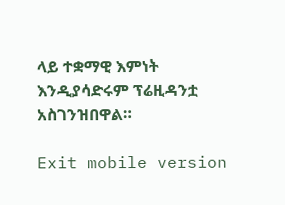ላይ ተቋማዊ እምነት እንዲያሳድሩም ፕሬዚዳንቷ አስገንዝበዋል።

Exit mobile version